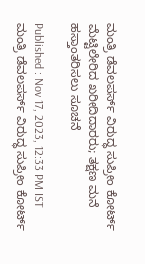ಮಂತ್ರಿ ಡೆವಲಪರ್ಸ್ ವಿರುದ್ಧ ಸುಪ್ರೀಂ ಕೋರ್ಟ್ ಮೆಟ್ಟಿಲೇರಿದ ಖರೀದಿದಾರರು; ತಕ್ಷಣ ಮನೆ ಹಸ್ತಾಂತರಿಸಲು ಸೂಚನೆ

Published : Nov 17, 2023, 12:33 PM IST
ಮಂತ್ರಿ ಡೆವಲಪರ್ಸ್ ವಿರುದ್ಧ ಸುಪ್ರೀಂ ಕೋರ್ಟ್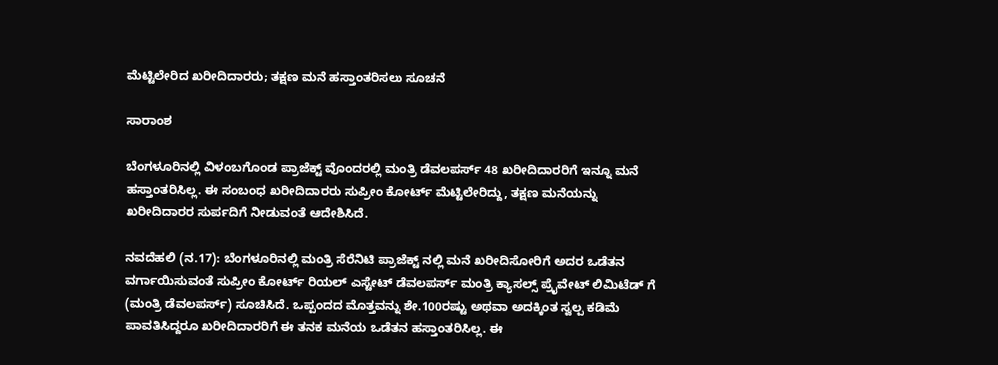ಮೆಟ್ಟಿಲೇರಿದ ಖರೀದಿದಾರರು; ತಕ್ಷಣ ಮನೆ ಹಸ್ತಾಂತರಿಸಲು ಸೂಚನೆ

ಸಾರಾಂಶ

ಬೆಂಗಳೂರಿನಲ್ಲಿ ವಿಳಂಬಗೊಂಡ ಪ್ರಾಜೆಕ್ಟ್ ವೊಂದರಲ್ಲಿ ಮಂತ್ರಿ ಡೆವಲಪರ್ಸ್ 48 ಖರೀದಿದಾರರಿಗೆ ಇನ್ನೂ ಮನೆ ಹಸ್ತಾಂತರಿಸಿಲ್ಲ. ಈ ಸಂಬಂಧ ಖರೀದಿದಾರರು ಸುಪ್ರೀಂ ಕೋರ್ಟ್ ಮೆಟ್ಟಿಲೇರಿದ್ದು, ತಕ್ಷಣ ಮನೆಯನ್ನು ಖರೀದಿದಾರರ ಸುರ್ಪದಿಗೆ ನೀಡುವಂತೆ ಆದೇಶಿಸಿದೆ.

ನವದೆಹಲಿ (ನ.17): ಬೆಂಗಳೂರಿನಲ್ಲಿ ಮಂತ್ರಿ ಸೆರೆನಿಟಿ ಪ್ರಾಜೆಕ್ಟ್ ನಲ್ಲಿ ಮನೆ ಖರೀದಿಸೋರಿಗೆ ಅದರ ಒಡೆತನ ವರ್ಗಾಯಿಸುವಂತೆ ಸುಪ್ರೀಂ ಕೋರ್ಟ್ ರಿಯಲ್ ಎಸ್ಟೇಟ್ ಡೆವಲಪರ್ಸ್ ಮಂತ್ರಿ ಕ್ಯಾಸಲ್ಸ್ ಪ್ರೈವೇಟ್ ಲಿಮಿಟೆಡ್ ಗೆ (ಮಂತ್ರಿ ಡೆವಲಪರ್ಸ್) ಸೂಚಿಸಿದೆ. ಒಪ್ಪಂದದ ಮೊತ್ತವನ್ನು ಶೇ.100ರಷ್ಟು ಅಥವಾ ಅದಕ್ಕಿಂತ ಸ್ವಲ್ಪ ಕಡಿಮೆ ಪಾವತಿಸಿದ್ದರೂ ಖರೀದಿದಾರರಿಗೆ ಈ ತನಕ ಮನೆಯ ಒಡೆತನ ಹಸ್ತಾಂತರಿಸಿಲ್ಲ. ಈ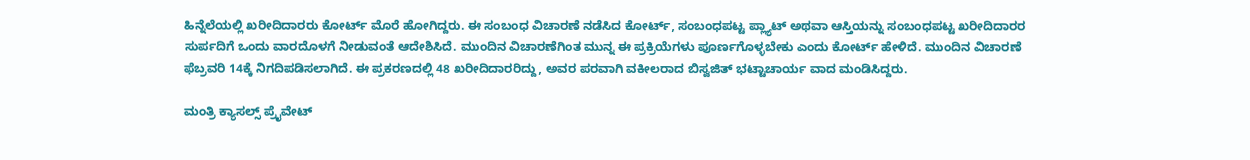ಹಿನ್ನೆಲೆಯಲ್ಲಿ ಖರೀದಿದಾರರು ಕೋರ್ಟ್ ಮೊರೆ ಹೋಗಿದ್ದರು. ಈ ಸಂಬಂಧ ವಿಚಾರಣೆ ನಡೆಸಿದ ಕೋರ್ಟ್, ಸಂಬಂಧಪಟ್ಟ ಪ್ಲ್ಯಾಟ್ ಅಥವಾ ಆಸ್ತಿಯನ್ನು ಸಂಬಂಧಪಟ್ಟ ಖರೀದಿದಾರರ ಸುರ್ಪದಿಗೆ ಒಂದು ವಾರದೊಳಗೆ ನೀಡುವಂತೆ ಆದೇಶಿಸಿದೆ. ಮುಂದಿನ ವಿಚಾರಣೆಗಿಂತ ಮುನ್ನ ಈ ಪ್ರಕ್ರಿಯೆಗಳು ಪೂರ್ಣಗೊಳ್ಳಬೇಕು ಎಂದು ಕೋರ್ಟ್ ಹೇಳಿದೆ. ಮುಂದಿನ ವಿಚಾರಣೆ ಫೆಬ್ರವರಿ 14ಕ್ಕೆ ನಿಗದಿಪಡಿಸಲಾಗಿದೆ. ಈ ಪ್ರಕರಣದಲ್ಲಿ 48 ಖರೀದಿದಾರರಿದ್ದು, ಅವರ ಪರವಾಗಿ ವಕೀಲರಾದ ಬಿಸ್ವಜಿತ್ ಭಟ್ಟಾಚಾರ್ಯ ವಾದ ಮಂಡಿಸಿದ್ದರು.

ಮಂತ್ರಿ ಕ್ಯಾಸಲ್ಸ್ ಪ್ರೈವೇಟ್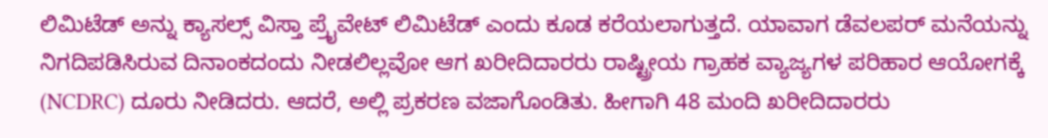ಲಿಮಿಟೆಡ್ ಅನ್ನು ಕ್ಯಾಸಲ್ಸ್ ವಿಸ್ತಾ ಪ್ರೈವೇಟ್ ಲಿಮಿಟೆಡ್ ಎಂದು ಕೂಡ ಕರೆಯಲಾಗುತ್ತದೆ. ಯಾವಾಗ ಡೆವಲಪರ್ ಮನೆಯನ್ನು ನಿಗದಿಪಡಿಸಿರುವ ದಿನಾಂಕದಂದು ನೀಡಲಿಲ್ಲವೋ ಆಗ ಖರೀದಿದಾರರು ರಾಷ್ಟ್ರೀಯ ಗ್ರಾಹಕ ವ್ಯಾಜ್ಯಗಳ ಪರಿಹಾರ ಆಯೋಗಕ್ಕೆ (NCDRC) ದೂರು ನೀಡಿದರು. ಆದರೆ, ಅಲ್ಲಿ ಪ್ರಕರಣ ವಜಾಗೊಂಡಿತು. ಹೀಗಾಗಿ 48 ಮಂದಿ ಖರೀದಿದಾರರು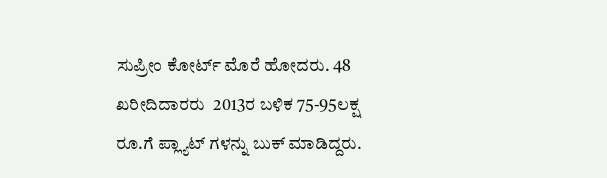ಸುಪ್ರೀಂ ಕೋರ್ಟ್ ಮೊರೆ ಹೋದರು. 48 ಖರೀದಿದಾರರು  2013ರ ಬಳಿಕ 75-95ಲಕ್ಷ ರೂ.ಗೆ ಪ್ಲ್ಯಾಟ್ ಗಳನ್ನು ಬುಕ್ ಮಾಡಿದ್ದರು.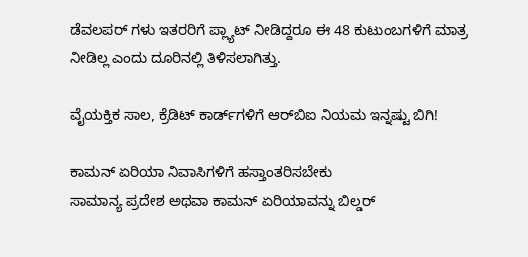ಡೆವಲಪರ್ ಗಳು ಇತರರಿಗೆ ಪ್ಲ್ಯಾಟ್ ನೀಡಿದ್ದರೂ ಈ 48 ಕುಟುಂಬಗಳಿಗೆ ಮಾತ್ರ ನೀಡಿಲ್ಲ ಎಂದು ದೂರಿನಲ್ಲಿ ತಿಳಿಸಲಾಗಿತ್ತು.

ವೈಯಕ್ತಿಕ ಸಾಲ, ಕ್ರೆಡಿಟ್ ಕಾರ್ಡ್‌ಗಳಿಗೆ ಆರ್‌ಬಿಐ ನಿಯಮ ಇನ್ನಷ್ಟು ಬಿಗಿ!

ಕಾಮನ್ ಏರಿಯಾ ನಿವಾಸಿಗಳಿಗೆ ಹಸ್ತಾಂತರಿಸಬೇಕು
ಸಾಮಾನ್ಯ ಪ್ರದೇಶ ಅಥವಾ ಕಾಮನ್ ಏರಿಯಾವನ್ನು ಬಿಲ್ಡರ್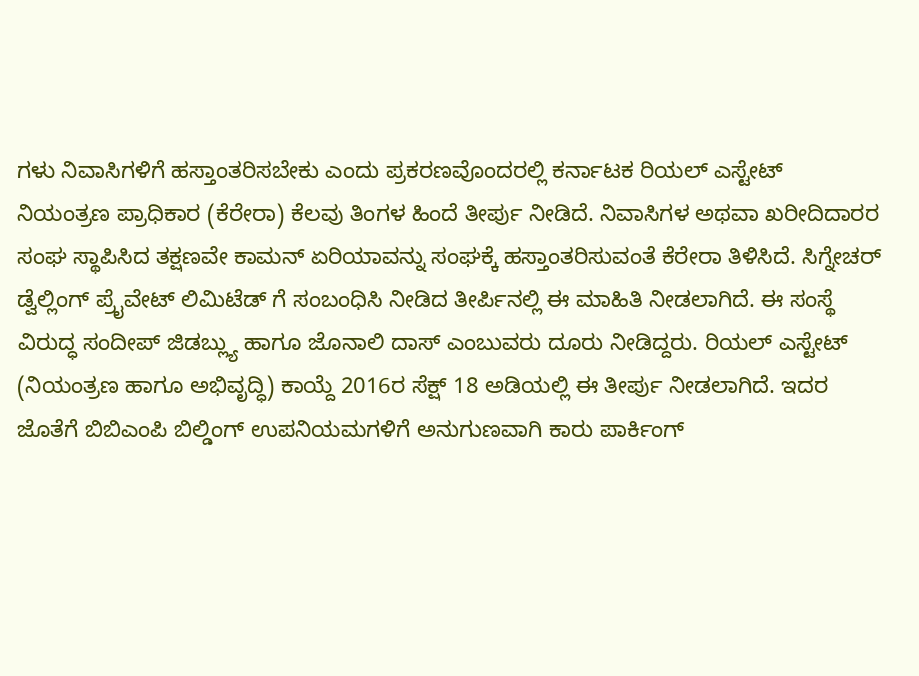ಗಳು ನಿವಾಸಿಗಳಿಗೆ ಹಸ್ತಾಂತರಿಸಬೇಕು ಎಂದು ಪ್ರಕರಣವೊಂದರಲ್ಲಿ ಕರ್ನಾಟಕ ರಿಯಲ್ ಎಸ್ಟೇಟ್ ನಿಯಂತ್ರಣ ಪ್ರಾಧಿಕಾರ (ಕೆರೇರಾ) ಕೆಲವು ತಿಂಗಳ ಹಿಂದೆ ತೀರ್ಪು ನೀಡಿದೆ. ನಿವಾಸಿಗಳ ಅಥವಾ ಖರೀದಿದಾರರ ಸಂಘ ಸ್ಥಾಪಿಸಿದ ತಕ್ಷಣವೇ ಕಾಮನ್ ಏರಿಯಾವನ್ನು ಸಂಘಕ್ಕೆ ಹಸ್ತಾಂತರಿಸುವಂತೆ ಕೆರೇರಾ ತಿಳಿಸಿದೆ. ಸಿಗ್ನೇಚರ್ ಡ್ವೆಲ್ಲಿಂಗ್ ಪ್ರೈವೇಟ್ ಲಿಮಿಟೆಡ್ ಗೆ ಸಂಬಂಧಿಸಿ ನೀಡಿದ ತೀರ್ಪಿನಲ್ಲಿ ಈ ಮಾಹಿತಿ ನೀಡಲಾಗಿದೆ. ಈ ಸಂಸ್ಥೆ ವಿರುದ್ಧ ಸಂದೀಪ್ ಜಿಡಬ್ಲ್ಯು ಹಾಗೂ ಜೊನಾಲಿ ದಾಸ್ ಎಂಬುವರು ದೂರು ನೀಡಿದ್ದರು. ರಿಯಲ್ ಎಸ್ಟೇಟ್ (ನಿಯಂತ್ರಣ ಹಾಗೂ ಅಭಿವೃದ್ಧಿ) ಕಾಯ್ದೆ 2016ರ ಸೆಕ್ಷ್ 18 ಅಡಿಯಲ್ಲಿ ಈ ತೀರ್ಪು ನೀಡಲಾಗಿದೆ. ಇದರ ಜೊತೆಗೆ ಬಿಬಿಎಂಪಿ ಬಿಲ್ಡಿಂಗ್ ಉಪನಿಯಮಗಳಿಗೆ ಅನುಗುಣವಾಗಿ ಕಾರು ಪಾರ್ಕಿಂಗ್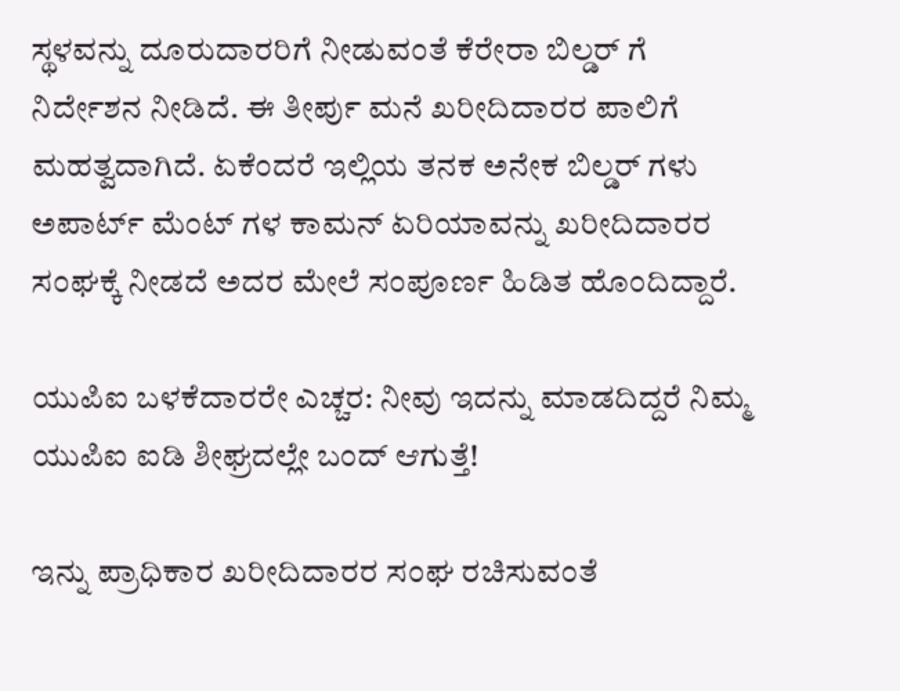ಸ್ಥಳವನ್ನು ದೂರುದಾರರಿಗೆ ನೀಡುವಂತೆ ಕೆರೇರಾ ಬಿಲ್ಡರ್ ಗೆ ನಿರ್ದೇಶನ ನೀಡಿದೆ. ಈ ತೀರ್ಪು ಮನೆ ಖರೀದಿದಾರರ ಪಾಲಿಗೆ ಮಹತ್ವದಾಗಿದೆ. ಏಕೆಂದರೆ ಇಲ್ಲಿಯ ತನಕ ಅನೇಕ ಬಿಲ್ಡರ್ ಗಳು ಅಪಾರ್ಟ್ ಮೆಂಟ್ ಗಳ ಕಾಮನ್ ಏರಿಯಾವನ್ನು ಖರೀದಿದಾರರ ಸಂಘಕ್ಕೆ ನೀಡದೆ ಅದರ ಮೇಲೆ ಸಂಪೂರ್ಣ ಹಿಡಿತ ಹೊಂದಿದ್ದಾರೆ.

ಯುಪಿಐ ಬಳಕೆದಾರರೇ ಎಚ್ಚರ: ನೀವು ಇದನ್ನು ಮಾಡದಿದ್ದರೆ ನಿಮ್ಮ ಯುಪಿಐ ಐಡಿ ಶೀಘ್ರದಲ್ಲೇ ಬಂದ್‌ ಆಗುತ್ತೆ!

ಇನ್ನು ಪ್ರಾಧಿಕಾರ ಖರೀದಿದಾರರ ಸಂಘ ರಚಿಸುವಂತೆ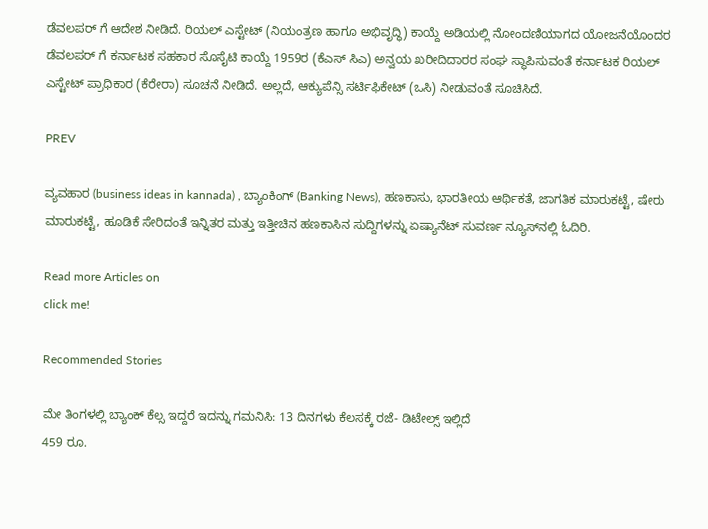ಡೆವಲಪರ್ ಗೆ ಆದೇಶ ನೀಡಿದೆ. ರಿಯಲ್ ಎಸ್ಟೇಟ್ (ನಿಯಂತ್ರಣ ಹಾಗೂ ಅಭಿವೃದ್ಧಿ) ಕಾಯ್ದೆ ಅಡಿಯಲ್ಲಿ ನೋಂದಣಿಯಾಗದ ಯೋಜನೆಯೊಂದರ ಡೆವಲಪರ್ ಗೆ ಕರ್ನಾಟಕ ಸಹಕಾರ ಸೊಸೈಟಿ ಕಾಯ್ದೆ 1959ರ (ಕೆಎಸ್ ಸಿಎ) ಅನ್ವಯ ಖರೀದಿದಾರರ ಸಂಘ ಸ್ಥಾಪಿಸುವಂತೆ ಕರ್ನಾಟಕ ರಿಯಲ್ ಎಸ್ಟೇಟ್ ಪ್ರಾಧಿಕಾರ (ಕೆರೇರಾ) ಸೂಚನೆ ನೀಡಿದೆ. ಅಲ್ಲದೆ, ಆಕ್ಯುಪೆನ್ಸಿ ಸರ್ಟಿಫಿಕೇಟ್ (ಒಸಿ) ನೀಡುವಂತೆ ಸೂಚಿಸಿದೆ.

PREV

ವ್ಯವಹಾರ (business ideas in kannada) , ಬ್ಯಾಂಕಿಂಗ್ (Banking News), ಹಣಕಾಸು, ಭಾರತೀಯ ಆರ್ಥಿಕತೆ, ಜಾಗತಿಕ ಮಾರುಕಟ್ಟೆ, ಷೇರು ಮಾರುಕಟ್ಟೆ, ಹೂಡಿಕೆ ಸೇರಿದಂತೆ ಇನ್ನಿತರ ಮತ್ತು ಇತ್ತೀಚಿನ ಹಣಕಾಸಿನ ಸುದ್ದಿಗಳನ್ನು ಏಷ್ಯಾನೆಟ್ ಸುವರ್ಣ ನ್ಯೂಸ್‌ನಲ್ಲಿ ಓದಿರಿ.

Read more Articles on
click me!

Recommended Stories

ಮೇ ತಿಂಗಳಲ್ಲಿ ಬ್ಯಾಂಕ್ ಕೆಲ್ಸ ಇದ್ದರೆ ಇದನ್ನು ಗಮನಿಸಿ: 13 ದಿನಗಳು ಕೆಲಸಕ್ಕೆ ರಜೆ- ಡಿಟೇಲ್ಸ್ ಇಲ್ಲಿದೆ
459 ರೂ.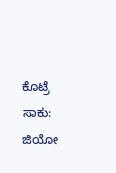ಕೊಟ್ರೆ ಸಾಕು: ಜಿಯೋ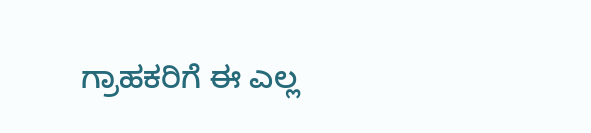ಗ್ರಾಹಕರಿಗೆ ಈ ಎಲ್ಲ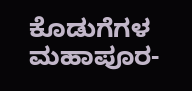ಕೊಡುಗೆಗಳ ಮಹಾಪೂರ-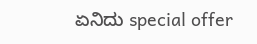ಏನಿದು special offer